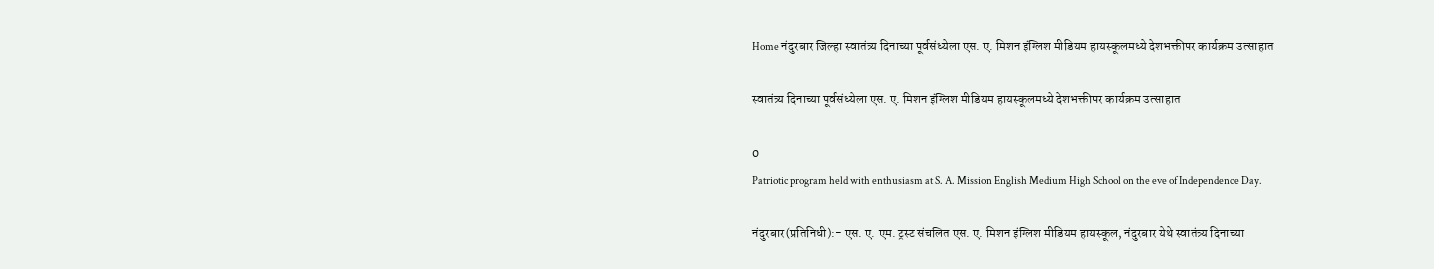Home नंदुरबार जिल्हा स्वातंत्र्य दिनाच्या पूर्वसंध्येला एस. ए. मिशन इंग्लिश मीडियम हायस्कूलमध्ये देशभक्तीपर कार्यक्रम उत्साहात

स्वातंत्र्य दिनाच्या पूर्वसंध्येला एस. ए. मिशन इंग्लिश मीडियम हायस्कूलमध्ये देशभक्तीपर कार्यक्रम उत्साहात

0
Patriotic program held with enthusiasm at S. A. Mission English Medium High School on the eve of Independence Day.

नंदुरबार(प्रतिनिधी):- एस. ए. एम. ट्रस्ट संचलित एस. ए. मिशन इंग्लिश मीडियम हायस्कूल, नंदुरबार येथे स्वातंत्र्य दिनाच्या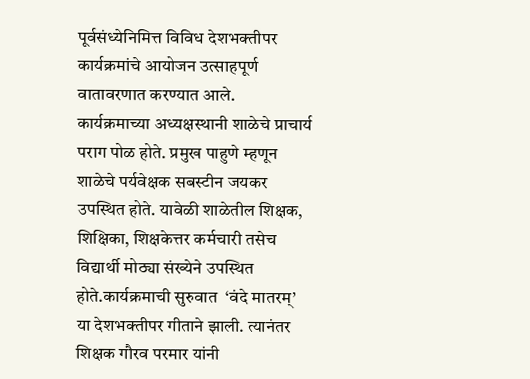पूर्वसंध्येनिमित्त विविध देशभक्तीपर कार्यक्रमांचे आयोजन उत्साहपूर्ण वातावरणात करण्यात आले.
कार्यक्रमाच्या अध्यक्षस्थानी शाळेचे प्राचार्य  पराग पोळ होते. प्रमुख पाहुणे म्हणून शाळेचे पर्यवेक्षक सबस्टीन जयकर उपस्थित होते. यावेळी शाळेतील शिक्षक, शिक्षिका, शिक्षकेत्तर कर्मचारी तसेच विद्यार्थी मोठ्या संख्येने उपस्थित होते.कार्यक्रमाची सुरुवात  ‘वंदे मातरम्’ या देशभक्तीपर गीताने झाली. त्यानंतर शिक्षक गौरव परमार यांनी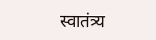स्वातंत्र्य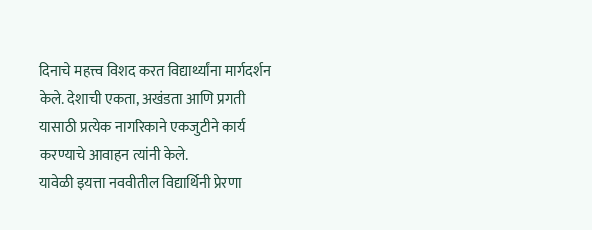दिनाचे महत्त्व विशद करत विद्यार्थ्यांना मार्गदर्शन केले. देशाची एकता, अखंडता आणि प्रगती यासाठी प्रत्येक नागरिकाने एकजुटीने कार्य करण्याचे आवाहन त्यांनी केले.
यावेळी इयत्ता नववीतील विद्यार्थिनी प्रेरणा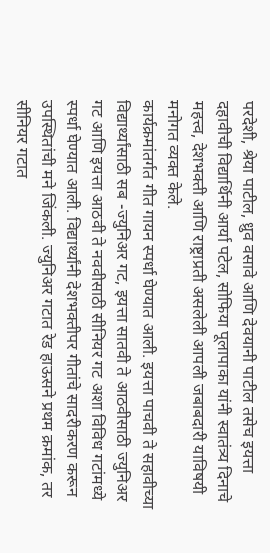परदेशी, श्रेया पाटील, ध्रुव वसावे आणि देवयानी पाटील तसेच इयत्ता दहावीची विद्यार्थिनी आर्या पटेल, सोफिया पूलापाका यांनी स्वातंत्र्य दिनाचे महत्त्व, देशभक्ती आणि राष्ट्राप्रती असलेली आपली जबाबदारी याविषयी मनोगत व्यक्त केले.
कार्यक्रमांतर्गत गीत गायन स्पर्धा घेण्यात आली. इयत्ता पाचवी ते सहावीच्या विद्यार्थ्यांसाठी सब -ज्युनिअर गट, इयत्ता सातवी ते आठवीसाठी ज्युनिअर गट आणि इयत्ता आठवी ते नववीसाठी सीनियर गट अशा विविध गटांमध्ये स्पर्धा घेण्यात आली. विद्यार्थ्यांनी देशभक्तीपर गीतांचे सादरीकरण करून उपस्थितांची मने जिंकली. ज्युनिअर गटात रेड हाऊसने प्रथम क्रमांक, तर सीनियर गटात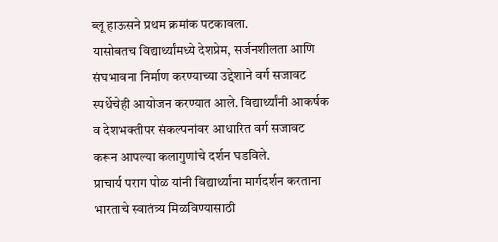ब्लू हाऊसने प्रथम क्रमांक पटकावला.
यासोबतच विद्यार्थ्यांमध्ये देशप्रेम, सर्जनशीलता आणि संघभावना निर्माण करण्याच्या उद्देशाने वर्ग सजावट स्पर्धेचेही आयोजन करण्यात आले. विद्यार्थ्यांनी आकर्षक व देशभक्तीपर संकल्पनांवर आधारित वर्ग सजावट करून आपल्या कलागुणांचे दर्शन घडविले.
प्राचार्य पराग पोळ यांनी विद्यार्थ्यांना मार्गदर्शन करताना भारताचे स्वातंत्र्य मिळविण्यासाठी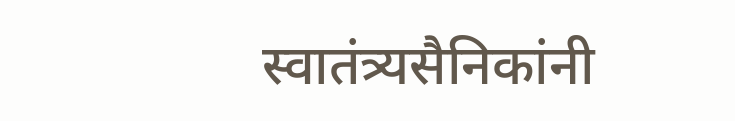स्वातंत्र्यसैनिकांनी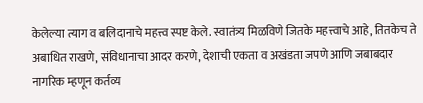केलेल्या त्याग व बलिदानाचे महत्त्व स्पष्ट केले. स्वातंत्र्य मिळविणे जितके महत्त्वाचे आहे, तितकेच ते अबाधित राखणे, संविधानाचा आदर करणे, देशाची एकता व अखंडता जपणे आणि जबाबदार नागरिक म्हणून कर्तव्य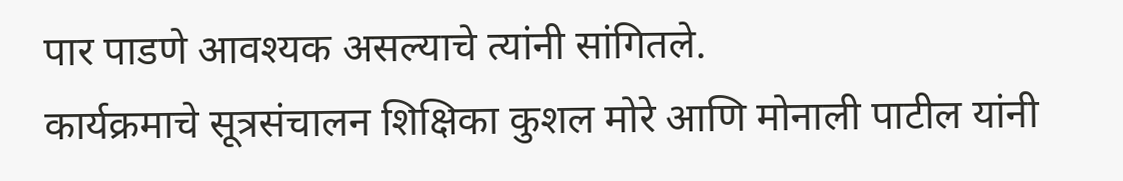पार पाडणे आवश्यक असल्याचे त्यांनी सांगितले.
कार्यक्रमाचे सूत्रसंचालन शिक्षिका कुशल मोरे आणि मोनाली पाटील यांनी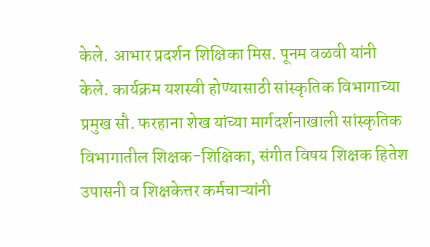केले. आभार प्रदर्शन शिक्षिका मिस. पूनम वळवी यांनी केले. कार्यक्रम यशस्वी होण्यासाठी सांस्कृतिक विभागाच्या प्रमुख सौ. फरहाना शेख यांच्या मार्गदर्शनाखाली सांस्कृतिक विभागातील शिक्षक-शिक्षिका, संगीत विषय शिक्षक हितेश उपासनी व शिक्षकेत्तर कर्मचाऱ्यांनी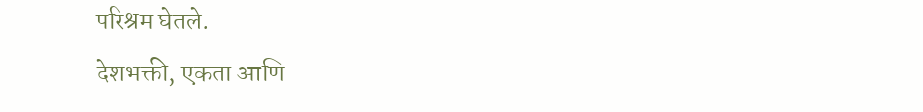परिश्रम घेतले.
देशभक्ती, एकता आणि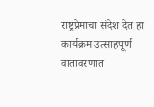राष्ट्रप्रेमाचा संदेश देत हा कार्यक्रम उत्साहपूर्ण वातावरणात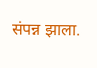संपन्न झाला.